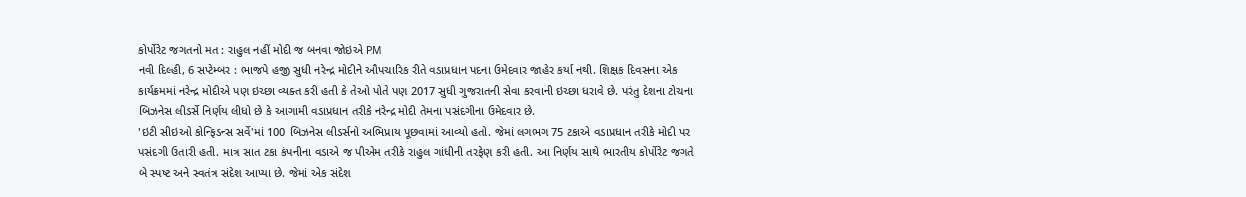કોર્પોરેટ જગતનો મત : રાહુલ નહીં મોદી જ બનવા જોઇએ PM
નવી દિલ્હી, 6 સપ્ટેમ્બર : ભાજપે હજી સુધી નરેન્દ્ર મોદીને ઔપચારિક રીતે વડાપ્રધાન પદના ઉમેદવાર જાહેર કર્યા નથી. શિક્ષક દિવસના એક કાર્યક્રમમાં નરેન્દ્ર મોદીએ પણ ઇચ્છા વ્યક્ત કરી હતી કે તેઓ પોતે પણ 2017 સુધી ગુજરાતની સેવા કરવાની ઇચ્છા ધરાવે છે. પરંતુ દેશના ટોચના બિઝનેસ લીડર્સે નિર્ણય લીધો છે કે આગામી વડાપ્રધાન તરીકે નરેન્દ્ર મોદી તેમના પસંદગીના ઉમેદવાર છે.
'ઇટી સીઇઓ કોન્ફિડન્સ સર્વે'માં 100 બિઝનેસ લીડર્સનો અભિપ્રાય પૂછવામાં આવ્યો હતો. જેમાં લગભગ 75 ટકાએ વડાપ્રધાન તરીકે મોદી પર પસંદગી ઉતારી હતી. માત્ર સાત ટકા કંપનીના વડાએ જ પીએમ તરીકે રાહુલ ગાંધીની તરફેણ કરી હતી. આ નિર્ણય સાથે ભારતીય કોર્પોરેટ જગતે બે સ્પષ્ટ અને સ્વતંત્ર સંદેશ આપ્યા છે. જેમાં એક સંદેશ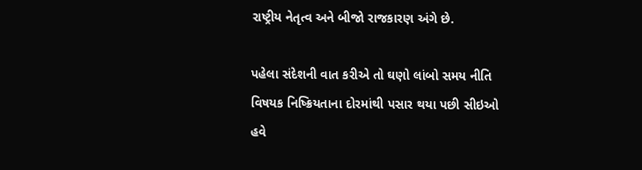રાષ્ટ્રીય નેતૃત્વ અને બીજો રાજકારણ અંગે છે.

પહેલા સંદેશની વાત કરીએ તો ઘણો લાંબો સમય નીતિ વિષયક નિષ્ક્રિયતાના દોરમાંથી પસાર થયા પછી સીઇઓ હવે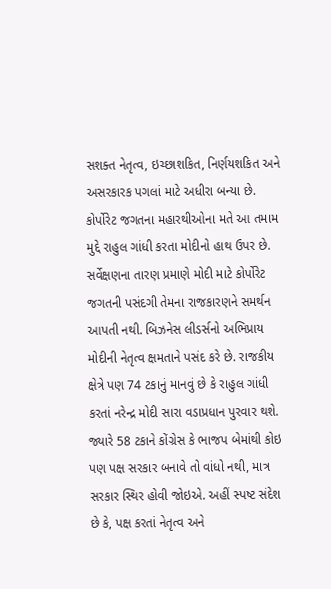સશક્ત નેતૃત્વ, ઇચ્છાશકિત, નિર્ણયશકિત અને અસરકારક પગલાં માટે અધીરા બન્યા છે. કોર્પોરેટ જગતના મહારથીઓના મતે આ તમામ મુદ્દે રાહુલ ગાંધી કરતા મોદીનો હાથ ઉપર છે.
સર્વેક્ષણના તારણ પ્રમાણે મોદી માટે કોર્પોરેટ જગતની પસંદગી તેમના રાજકારણને સમર્થન આપતી નથી. બિઝનેસ લીડર્સનો અભિપ્રાય મોદીની નેતૃત્વ ક્ષમતાને પસંદ કરે છે. રાજકીય ક્ષેત્રે પણ 74 ટકાનું માનવું છે કે રાહુલ ગાંધી કરતાં નરેન્દ્ર મોદી સારા વડાપ્રધાન પુરવાર થશે.
જ્યારે 58 ટકાને કોંગ્રેસ કે ભાજપ બેમાંથી કોઇ પણ પક્ષ સરકાર બનાવે તો વાંધો નથી, માત્ર સરકાર સ્થિર હોવી જોઇએ. અહીં સ્પષ્ટ સંદેશ છે કે, પક્ષ કરતાં નેતૃત્વ અને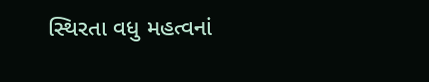સ્થિરતા વધુ મહત્વનાં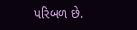પરિબળ છે.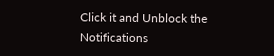Click it and Unblock the Notifications